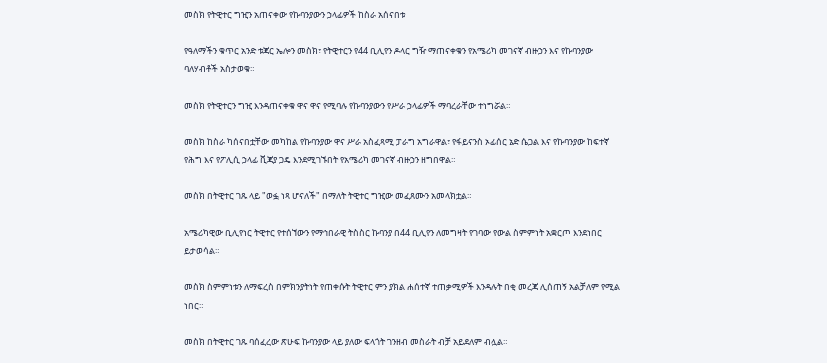መስክ የትዊተር ግዢን አጠናቀው የኩባንያውን ኃላፊዎች ከስራ አሰናበቱ

የዓለማችን ቁጥር አንድ ቱጃር ኤሎን መስክ፣ የትዊተርን የ44 ቢሊየን ዶላር ግዥ ማጠናቀቁን የአሜሪካ መገናኛ ብዙኃን እና የኩባንያው ባለሃብቶች አስታወቁ።

መስክ የትዊተርን ግዢ እንዳጠናቀቁ ዋና ዋና የሚባሉ የኩባንያውን የሥራ ኃላፊዎች ማባረራቸው ተነግሯል።

መስክ ከስራ ካሰናበቷቸው መካከል የኩባንያው ዋና ሥራ አስፈጻሚ ፓራግ አግራዋል፣ የፋይናንስ ኦፊሰር ኔድ ሴጋል እና የኩባንያው ከፍተኛ የሕግ እና የፖሊሲ ኃላፊ ቪጃያ ጋዴ እንደሚገኙበት የአሜሪካ መገናኛ ብዙኃን ዘግበዋል።

መስክ በትዊተር ገጹ ላይ "ወፏ ነጻ ሆናለች" በማለት ትዊተር ግዢው መፈጸሙን አመላክቷል።

አሜሪካዊው ቢሊየነር ትዊተር የተሰኘውን የማኅበራዊ ትስስር ኩባንያ በ44 ቢሊየን ለመግዛት የገባው የውል ስምምነት አቋርጦ እንደነበር ይታወሳል።

መስክ ስምምነቱን ለማፍረስ በምክንያትነት የጠቀሱት ትዊተር ምን ያክል ሐሰተኛ ተጠቃሚዎች እንዳሉት በቂ መረጃ ሊሰጠኝ አልቻለም የሚል ነበር።

መስክ በትዊተር ገጹ ባሰፈረው ጽሁፍ ኩባንያው ላይ ያለው ፍላጎት ገንዘብ መስራት ብቻ አይደለም ብሏል።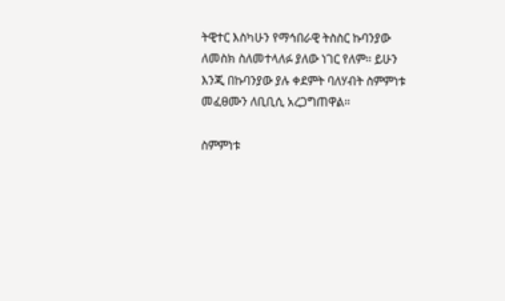ትዊተር እስካሁን የማኅበራዊ ትስስር ኩባንያው ለመስክ ስለመተላለፉ ያለው ነገር የለም። ይሁን እንጂ በኩባንያው ያሉ ቀደምት ባለሃብት ስምምነቱ መፈፀሙን ለቢቢሲ አረጋግጠዋል።

ስምምነቱ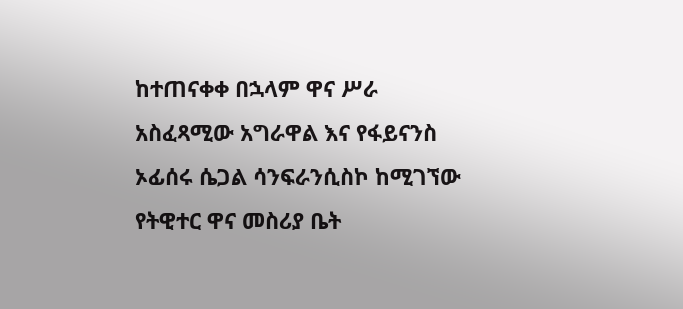ከተጠናቀቀ በኋላም ዋና ሥራ አስፈጻሚው አግራዋል እና የፋይናንስ ኦፊሰሩ ሴጋል ሳንፍራንሲስኮ ከሚገኘው የትዊተር ዋና መስሪያ ቤት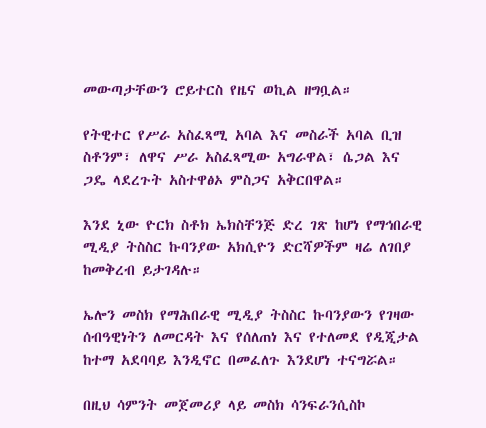መውጣታቸውን ሮይተርስ የዜና ወኪል ዘግቧል።

የትዊተር የሥራ አስፈጻሚ አባል እና መስራች አባል ቢዝ ስቶንም፣ ለዋና ሥራ አስፈጻሚው አግራዋል፣ ሴጋል እና ጋዴ ላደረጉት አስተዋፅኦ ምስጋና አቅርበዋል።

እንደ ኒው ዮርክ ስቶክ ኤክስቸንጅ ድረ ገጽ ከሆነ የማኅበራዊ ሚዲያ ትስስር ኩባንያው አክሲዮን ድርሻዎችም ዛሬ ለገበያ ከመቅረብ ይታገዳሉ።

ኤሎን መስክ የማሕበራዊ ሚዲያ ትስስር ኩባንያውን የገዛው ሰብዓዊነትን ለመርዳት እና የሰለጠነ እና የተለመደ የዲጂታል ከተማ አደባባይ እንዲኖር በመፈለጉ እንደሆነ ተናግሯል።

በዚህ ሳምንት መጀመሪያ ላይ መስክ ሳንፍራንሲስኮ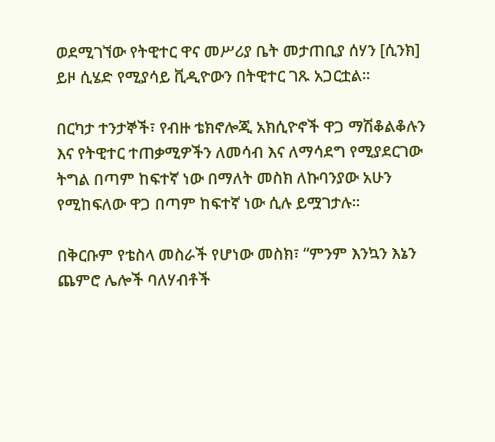ወደሚገኘው የትዊተር ዋና መሥሪያ ቤት መታጠቢያ ሰሃን [ሲንክ] ይዞ ሲሄድ የሚያሳይ ቪዲዮውን በትዊተር ገጹ አጋርቷል።

በርካታ ተንታኞች፣ የብዙ ቴክኖሎጂ አክሲዮኖች ዋጋ ማሽቆልቆሉን እና የትዊተር ተጠቃሚዎችን ለመሳብ እና ለማሳደግ የሚያደርገው ትግል በጣም ከፍተኛ ነው በማለት መስክ ለኩባንያው አሁን የሚከፍለው ዋጋ በጣም ከፍተኛ ነው ሲሉ ይሟገታሉ።

በቅርቡም የቴስላ መስራች የሆነው መስክ፣ “ምንም እንኳን እኔን ጨምሮ ሌሎች ባለሃብቶች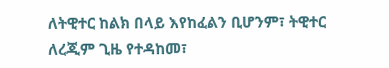ለትዊተር ከልክ በላይ እየከፈልን ቢሆንም፣ ትዊተር ለረጂም ጊዜ የተዳከመ፣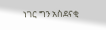ነገር ግን አስደናቂ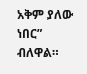አቅም ያለው ነበር” ብለዋል።